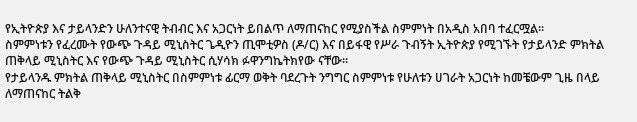የኢትዮጵያ እና ታይላንድን ሁለንተናዊ ትብብር እና አጋርነት ይበልጥ ለማጠናከር የሚያስችል ስምምነት በአዲስ አበባ ተፈርሟል።
ስምምነቱን የፈረሙት የውጭ ጉዳይ ሚኒስትር ጌዲዮን ጢሞቲዎስ (ዶ/ር) እና በይፋዊ የሥራ ጉብኝት ኢትዮጵያ የሚገኙት የታይላንድ ምክትል ጠቅላይ ሚኒስትር እና የውጭ ጉዳይ ሚኒስትር ሲሃሳክ ፉዋንግኬትክየው ናቸው።
የታይላንዱ ምክትል ጠቅላይ ሚኒስትር በስምምነቱ ፊርማ ወቅት ባደረጉት ንግግር ስምምነቱ የሁለቱን ሀገራት አጋርነት ከመቼውም ጊዜ በላይ ለማጠናከር ትልቅ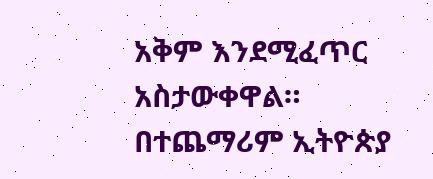አቅም እንደሚፈጥር አስታውቀዋል።
በተጨማሪም ኢትዮጵያ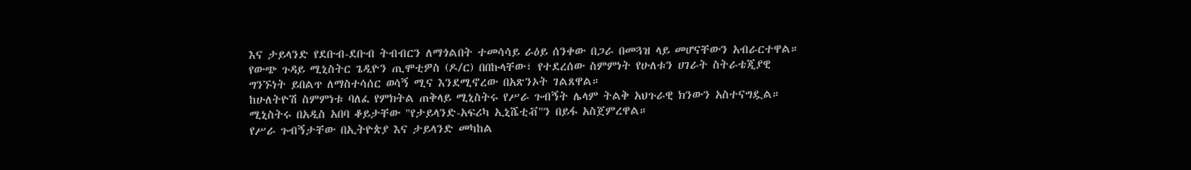እና ታይላንድ የደቡብ-ደቡብ ትብብርን ለማጎልበት ተመሳሳይ ራዕይ ሰንቀው በጋራ በመጓዝ ላይ መሆናቸውን አብራርተዋል።
የውጭ ጉዳይ ሚኒስትር ጌዲዮን ጢሞቲዎስ (ዶ/ር) በበኩላቸው፣ የተደረሰው ስምምነት የሁለቱን ሀገራት ስትራቴጂያዊ ግንኙነት ይበልጥ ለማስተሳሰር ወሳኝ ሚና እንደሚኖረው በአጽንኦት ገልጸዋል።
ከሁለትዮሽ ስምምነቱ ባለፈ የምክትል ጠቅላይ ሚኒስትሩ የሥራ ጉብኝት ሌላም ትልቅ አህጉራዊ ክንውን አስተናግዷል። ሚኒስትሩ በአዲስ አበባ ቆይታቸው "የታይላንድ-አፍሪካ ኢኒሼቲቭ"ን በይፋ አስጀምረዋል።
የሥራ ጉብኝታቸው በኢትዮጵያ እና ታይላንድ መካከል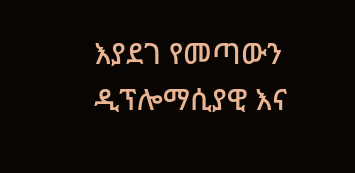እያደገ የመጣውን ዲፕሎማሲያዊ እና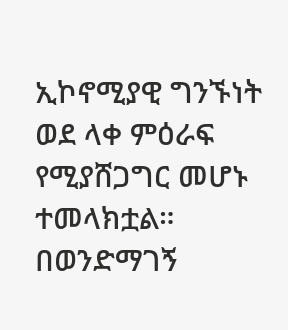ኢኮኖሚያዊ ግንኙነት ወደ ላቀ ምዕራፍ የሚያሸጋግር መሆኑ ተመላክቷል።
በወንድማገኝ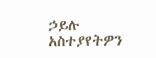ኃይሉ
አስተያየትዎን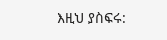እዚህ ያስፍሩ: